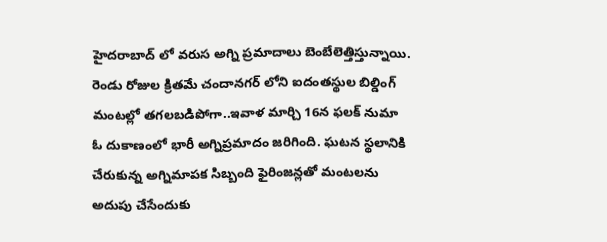హైదరాబాద్ లో వరుస అగ్ని ప్రమాదాలు బెంబేలెత్తిస్తున్నాయి. రెండు రోజుల క్రితమే చందానగర్ లోని ఐదంతస్థుల బిల్డింగ్ మంటల్లో తగలబడిపోగా..ఇవాళ మార్చి 16న ఫలక్ నుమా ఓ దుకాణంలో భారీ అగ్నిప్రమాదం జరిగింది. ఘటన స్థలానికి చేరుకున్న అగ్నిమాపక సిబ్బంది ఫైరింజన్లతో మంటలను అదుపు చేసేందుకు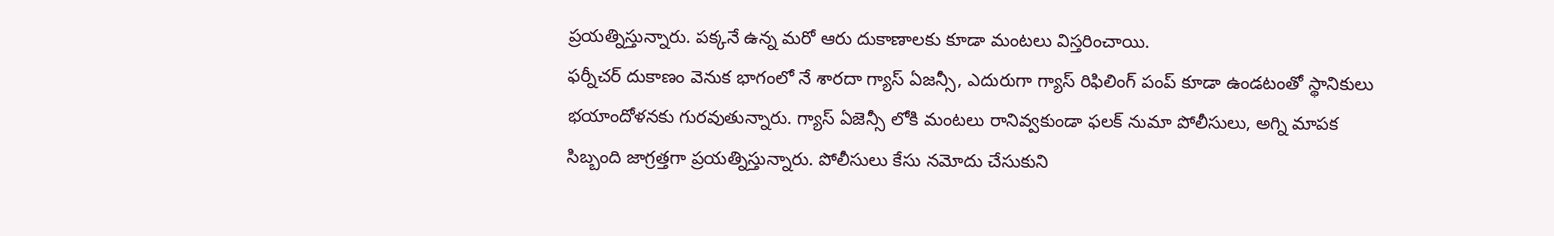ప్రయత్నిస్తున్నారు. పక్కనే ఉన్న మరో ఆరు దుకాణాలకు కూడా మంటలు విస్తరించాయి.
ఫర్నీచర్ దుకాణం వెనుక భాగంలో నే శారదా గ్యాస్ ఏజన్సీ, ఎదురుగా గ్యాస్ రిఫిలింగ్ పంప్ కూడా ఉండటంతో స్థానికులు భయాందోళనకు గురవుతున్నారు. గ్యాస్ ఏజెన్సీ లోకి మంటలు రానివ్వకుండా ఫలక్ నుమా పోలీసులు, అగ్ని మాపక సిబ్బంది జాగ్రత్తగా ప్రయత్నిస్తున్నారు. పోలీసులు కేసు నమోదు చేసుకుని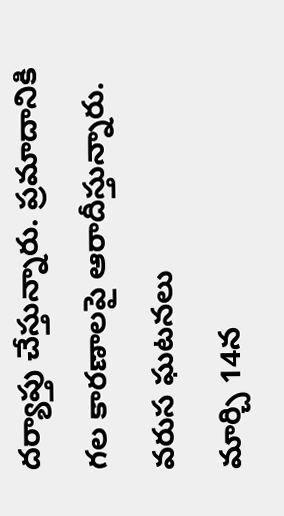దర్యాప్తు చేస్తున్నారు. ప్రమాదానికి గల కారణాలపై ఆరాదీస్తున్నారు.
వరుస ఘటనలు
మార్చి 14న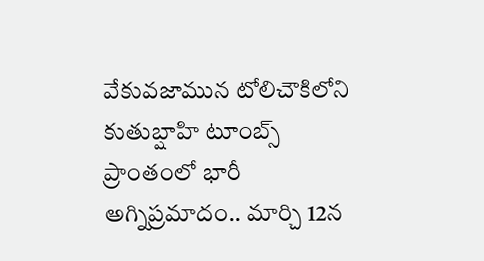వేకువజామున టోలిచౌకిలోని కుతుబ్షాహి టూంబ్స్ ప్రాంతంలో భారీ అగ్నిప్రమాదం.. మార్చి 12న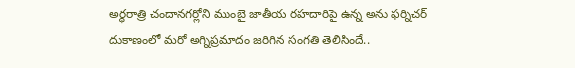అర్ధరాత్రి చందానగర్లోని ముంబై జాతీయ రహదారిపై ఉన్న అను ఫర్నిచర్ దుకాణంలో మరో అగ్నిప్రమాదం జరిగిన సంగతి తెలిసిందే..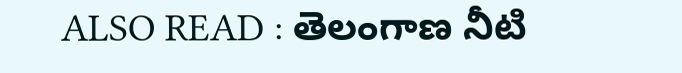ALSO READ : తెలంగాణ నీటి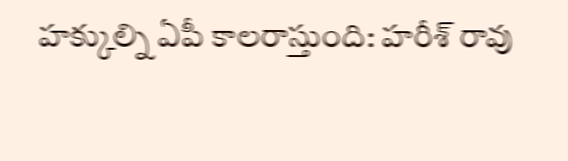హక్కుల్ని ఏపీ కాలరాస్తుంది: హరీశ్ రావు